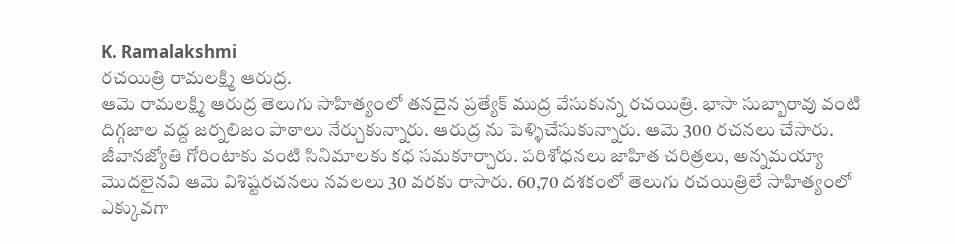K. Ramalakshmi
రచయిత్రి రామలక్ష్మి ఆరుద్ర.
ఆమె రామలక్ష్మి ఆరుద్ర తెలుగు సాహిత్యంలో తనదైన ప్రత్యేక్ ముద్ర వేసుకున్న రచయిత్రి. భాసా సుబ్బారావు వంటి దిగ్గజాల వద్ద జర్నలిజం పాఠాలు నేర్చుకున్నారు. ఆరుద్ర ను పెళ్ళిచేసుకున్నారు. ఆమె 300 రచనలు చేసారు. జీవానజ్యోతి గోరింటాకు వంటి సినిమాలకు కధ సమకూర్చారు. పరిశోధనలు జాహిత చరిత్రలు, అన్నమయ్యా మొదలైనవి ఆమె విశిష్టరచనలు నవలలు 30 వరకు రాసారు. 60,70 దశకంలో తెలుగు రచయిత్రిలే సాహిత్యంలో ఎక్కువగా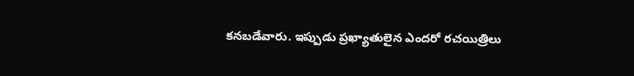కనబడేవారు. ఇప్పుడు ప్రఖ్యాతులైన ఎందరో రచయిత్రిలు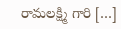రామలక్ష్మి గారి […]